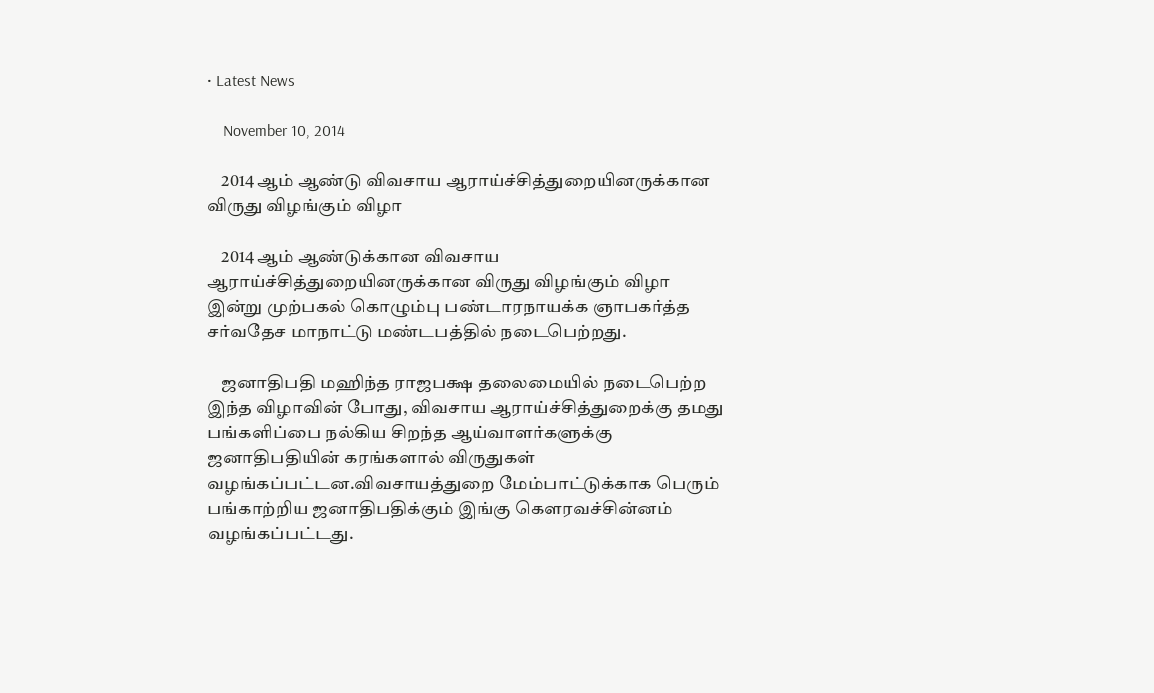• Latest News

    November 10, 2014

    2014 ஆம் ஆண்டு விவசாய ஆராய்ச்சித்துறையினருக்கான விருது விழங்கும் விழா

    2014 ஆம் ஆண்டுக்கான விவசாய ஆராய்ச்சித்துறையினருக்கான விருது விழங்கும் விழா இன்று முற்பகல் கொழும்பு பண்டாரநாயக்க ஞாபகர்த்த சர்வதேச மாநாட்டு மண்டபத்தில் நடைபெற்றது.

    ஜனாதிபதி மஹிந்த ராஜபக்ஷ தலைமையில் நடைபெற்ற இந்த விழாவின் போது, விவசாய ஆராய்ச்சித்துறைக்கு தமது பங்களிப்பை நல்கிய சிறந்த ஆய்வாளர்களுக்கு ஜனாதிபதியின் கரங்களால் விருதுகள் வழங்கப்பட்டன.விவசாயத்துறை மேம்பாட்டுக்காக பெரும் பங்காற்றிய ஜனாதிபதிக்கும் இங்கு கௌரவச்சின்னம் வழங்கப்பட்டது.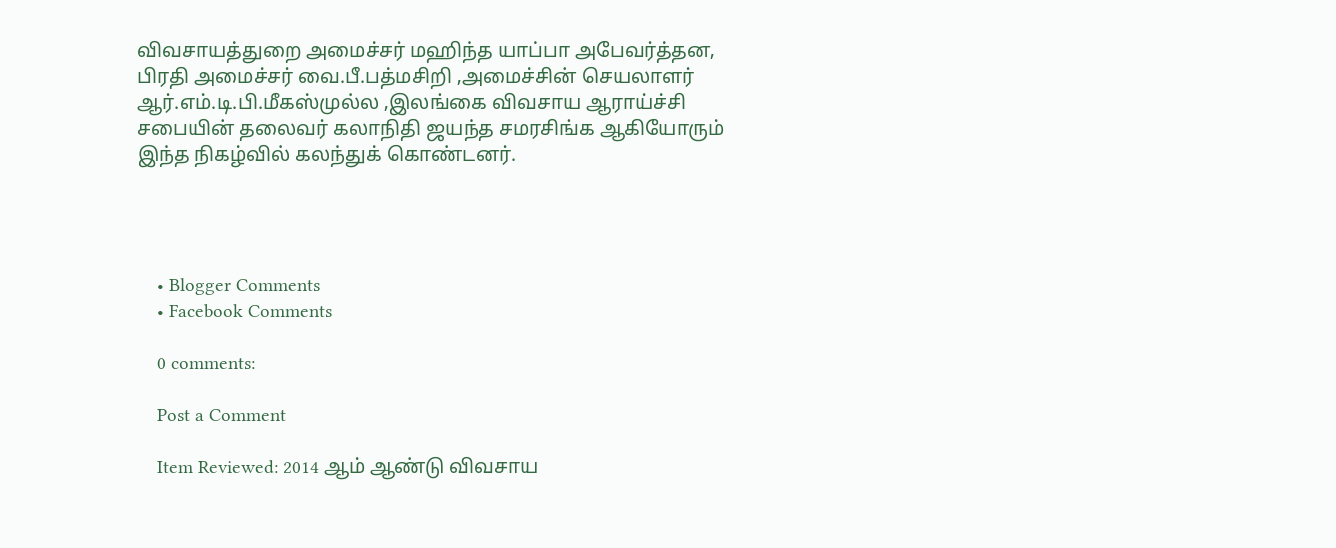விவசாயத்துறை அமைச்சர் மஹிந்த யாப்பா அபேவர்த்தன, பிரதி அமைச்சர் வை.பீ.பத்மசிறி ,அமைச்சின் செயலாளர் ஆர்.எம்.டி.பி.மீகஸ்முல்ல ,இலங்கை விவசாய ஆராய்ச்சி சபையின் தலைவர் கலாநிதி ஜயந்த சமரசிங்க ஆகியோரும் இந்த நிகழ்வில் கலந்துக் கொண்டனர்.




    • Blogger Comments
    • Facebook Comments

    0 comments:

    Post a Comment

    Item Reviewed: 2014 ஆம் ஆண்டு விவசாய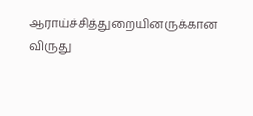ஆராய்ச்சித்துறையினருக்கான விருது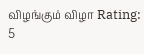விழங்கும் விழா Rating: 5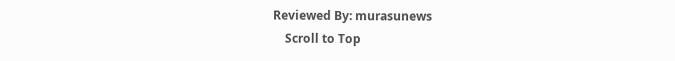Reviewed By: murasunews
    Scroll to Top